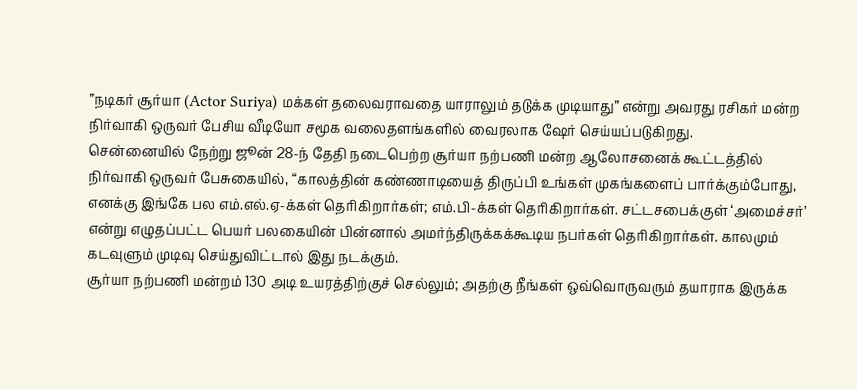”நடிகர் சூர்யா (Actor Suriya) மக்கள் தலைவராவதை யாராலும் தடுக்க முடியாது” என்று அவரது ரசிகர் மன்ற நிர்வாகி ஒருவர் பேசிய வீடியோ சமூக வலைதளங்களில் வைரலாக ஷேர் செய்யப்படுகிறது.
சென்னையில் நேற்று ஜூன் 28-ந் தேதி நடைபெற்ற சூர்யா நற்பணி மன்ற ஆலோசனைக் கூட்டத்தில் நிர்வாகி ஒருவர் பேசுகையில், “காலத்தின் கண்ணாடியைத் திருப்பி உங்கள் முகங்களைப் பார்க்கும்போது, எனக்கு இங்கே பல எம்.எல்.ஏ-க்கள் தெரிகிறார்கள்; எம்.பி-க்கள் தெரிகிறார்கள். சட்டசபைக்குள் ‘அமைச்சர்’ என்று எழுதப்பட்ட பெயர் பலகையின் பின்னால் அமர்ந்திருக்கக்கூடிய நபர்கள் தெரிகிறார்கள். காலமும் கடவுளும் முடிவு செய்துவிட்டால் இது நடக்கும்.
சூர்யா நற்பணி மன்றம் 130 அடி உயரத்திற்குச் செல்லும்; அதற்கு நீங்கள் ஒவ்வொருவரும் தயாராக இருக்க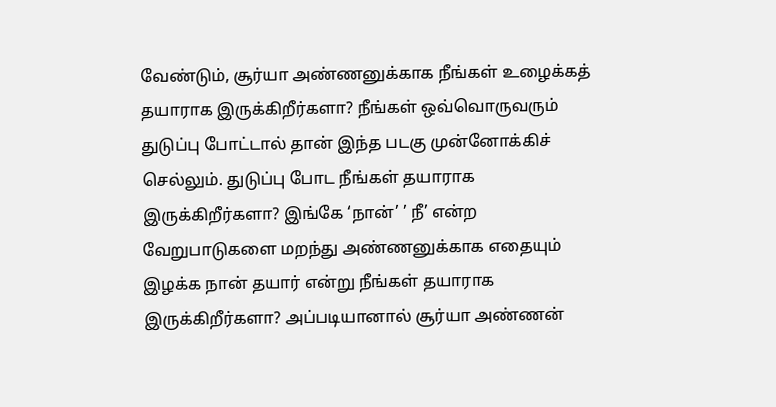வேண்டும், சூர்யா அண்ணனுக்காக நீங்கள் உழைக்கத் தயாராக இருக்கிறீர்களா? நீங்கள் ஒவ்வொருவரும் துடுப்பு போட்டால் தான் இந்த படகு முன்னோக்கிச் செல்லும். துடுப்பு போட நீங்கள் தயாராக இருக்கிறீர்களா? இங்கே ‘நான்’ ’ நீ’ என்ற வேறுபாடுகளை மறந்து அண்ணனுக்காக எதையும் இழக்க நான் தயார் என்று நீங்கள் தயாராக இருக்கிறீர்களா? அப்படியானால் சூர்யா அண்ணன்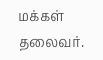மக்கள் தலைவர்.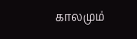காலமும்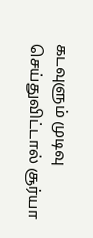கடவுளும் முடிவு செய்துவிட்டால் சூர்யா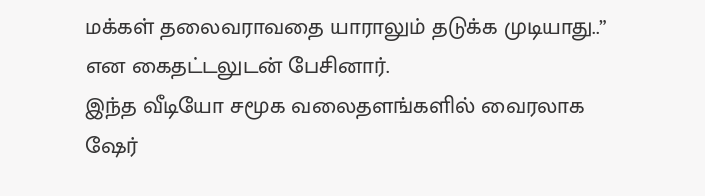மக்கள் தலைவராவதை யாராலும் தடுக்க முடியாது..” என கைதட்டலுடன் பேசினார்.
இந்த வீடியோ சமூக வலைதளங்களில் வைரலாக ஷேர்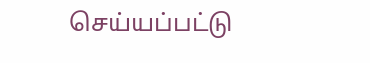செய்யப்பட்டு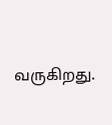வருகிறது.